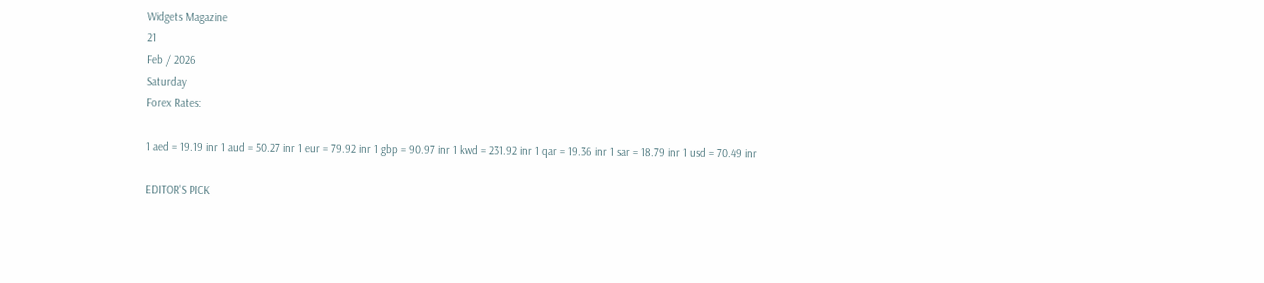Widgets Magazine
21
Feb / 2026
Saturday
Forex Rates:

1 aed = 19.19 inr 1 aud = 50.27 inr 1 eur = 79.92 inr 1 gbp = 90.97 inr 1 kwd = 231.92 inr 1 qar = 19.36 inr 1 sar = 18.79 inr 1 usd = 70.49 inr

EDITOR'S PICK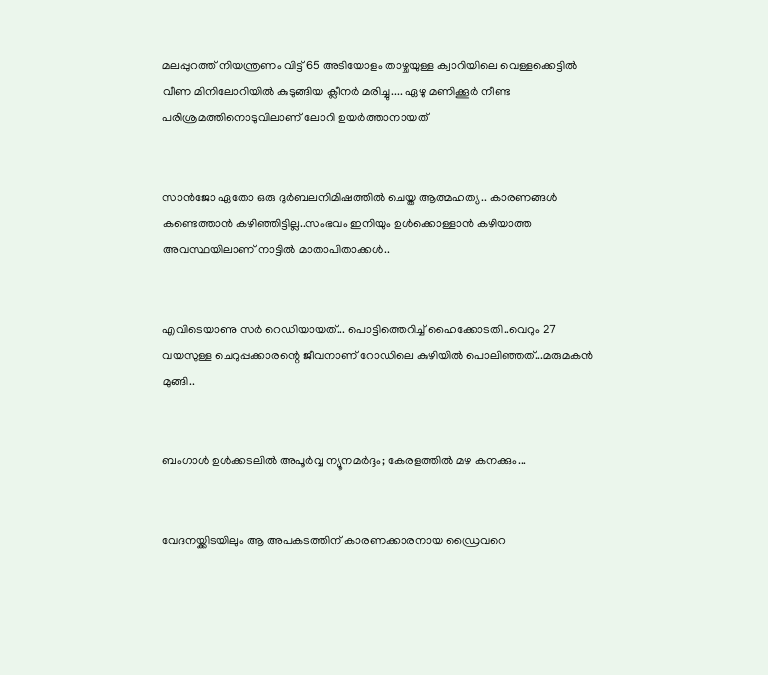മലപ്പുറത്ത് നിയന്ത്രണം വിട്ട് 65 അടിയോളം താഴ്ചയുള്ള ക്വാറിയിലെ വെള്ളക്കെട്ടിൽ വീണ മിനിലോറിയിൽ കുടുങ്ങിയ ക്ലീനർ മരിച്ചു.... ഏഴു മണിക്കൂർ നീണ്ട പരിശ്രമത്തിനൊടുവിലാണ് ലോറി ഉയർത്താനായത്


സാൻജോ ഏതോ ഒരു ദുർബലനിമിഷത്തിൽ ചെയ്ത ആത്മഹത്യ.. കാരണങ്ങൾ കണ്ടെത്താൻ കഴിഞ്ഞിട്ടില്ല..സംഭവം ഇനിയും ഉൾക്കൊള്ളാൻ കഴിയാത്ത അവസ്ഥയിലാണ് നാട്ടിൽ മാതാപിതാക്കൾ..


എവിടെയാണു സർ റെഡിയായത്... പൊട്ടിത്തെറിച്ച് ഹൈക്കോടതി..വെറും 27 വയസുള്ള ചെറുപ്പക്കാരന്റെ ജീവനാണ് റോഡിലെ കുഴിയിൽ പൊലിഞ്ഞത്...മരുമകൻ മുങ്ങി..


ബംഗാൾ ഉൾക്കടലിൽ അപൂർവ്വ ന്യൂനമർദ്ദം; കേരളത്തിൽ മഴ കനക്കും...


വേദനയ്ക്കിടയിലും ആ അപകടത്തിന് കാരണക്കാരനായ ഡ്രൈവറെ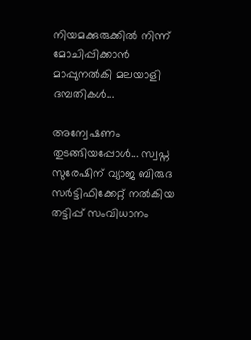നിയമക്കുരുക്കിൽ നിന്ന് മോചിപ്പിക്കാൻ മാപ്പുനൽകി മലയാളി ദമ്പതികൾ...

അന്വേഷണം തുടങ്ങിയപ്പോള്‍... സ്വപ്ന സുരേഷിന് വ്യാജ ബിരുദ സര്‍ട്ടിഫിക്കേറ്റ് നല്‍കിയ തട്ടിപ്പ് സംവിധാനം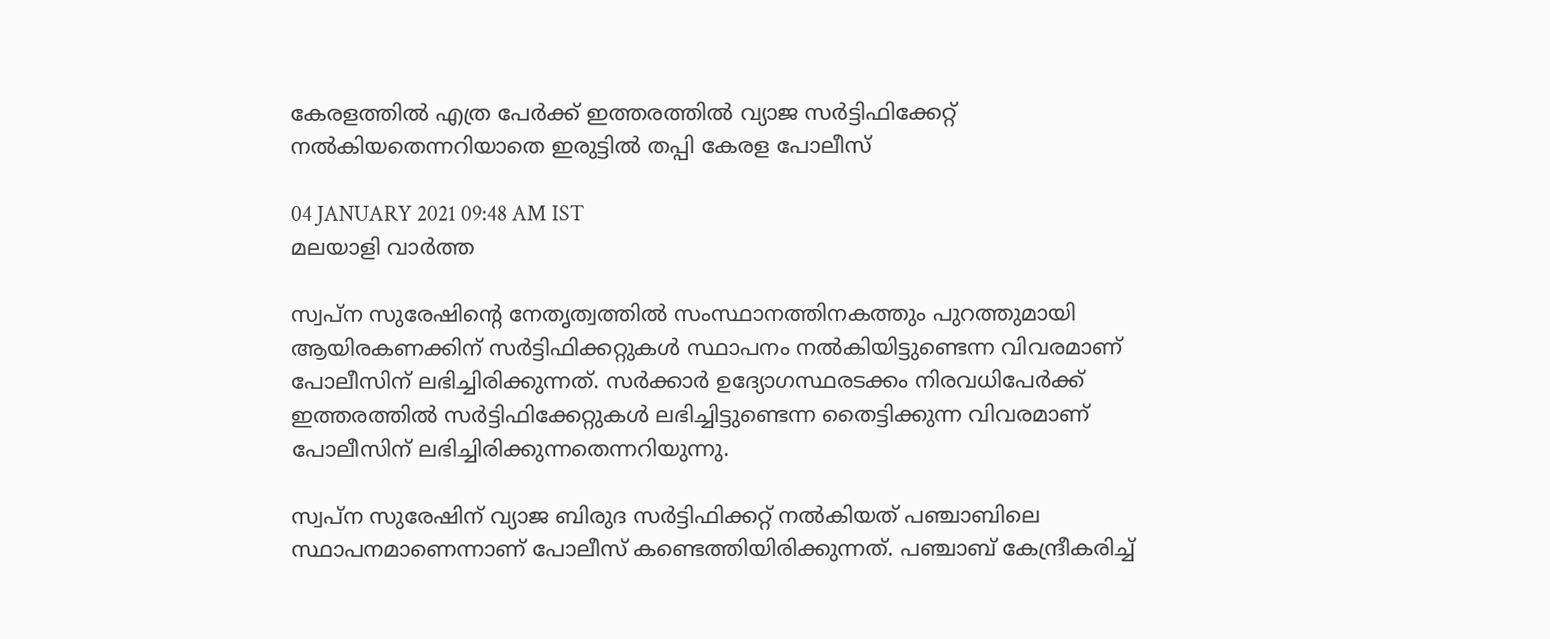കേരളത്തില്‍ എത്ര പേര്‍ക്ക് ഇത്തരത്തില്‍ വ്യാജ സര്‍ട്ടിഫിക്കേറ്റ് നല്‍കിയതെന്നറിയാതെ ഇരുട്ടില്‍ തപ്പി കേരള പോലീസ്

04 JANUARY 2021 09:48 AM IST
മലയാളി വാര്‍ത്ത

സ്വപ്ന സുരേഷിന്റെ നേതൃത്വത്തില്‍ സംസ്ഥാനത്തിനകത്തും പുറത്തുമായി ആയിരകണക്കിന് സര്‍ട്ടിഫിക്കറ്റുകള്‍ സ്ഥാപനം നല്‍കിയിട്ടുണ്ടെന്ന വിവരമാണ് പോലീസിന് ലഭിച്ചിരിക്കുന്നത്. സര്‍ക്കാര്‍ ഉദ്യോഗസ്ഥരടക്കം നിരവധിപേര്‍ക്ക് ഇത്തരത്തില്‍ സര്‍ട്ടിഫിക്കേറ്റുകള്‍ ലഭിച്ചിട്ടുണ്ടെന്ന തൈട്ടിക്കുന്ന വിവരമാണ് പോലീസിന് ലഭിച്ചിരിക്കുന്നതെന്നറിയുന്നു.

സ്വപ്ന സുരേഷിന് വ്യാജ ബിരുദ സര്‍ട്ടിഫിക്കറ്റ് നല്‍കിയത് പഞ്ചാബിലെ സ്ഥാപനമാണെന്നാണ് പോലീസ് കണ്ടെത്തിയിരിക്കുന്നത്. പഞ്ചാബ് കേന്ദ്രീകരിച്ച്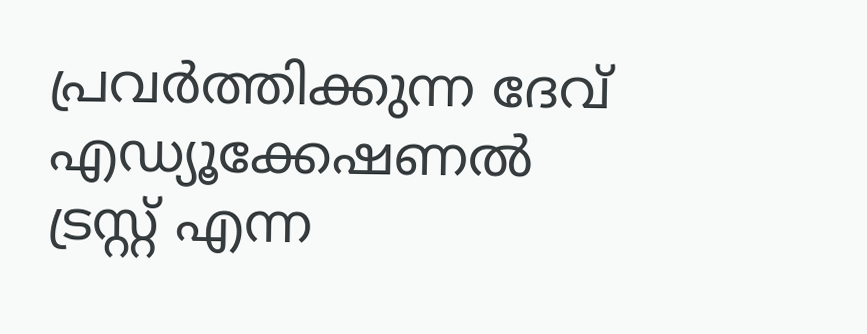പ്രവര്‍ത്തിക്കുന്ന ദേവ് എഡ്യൂക്കേഷണല്‍ ട്രസ്റ്റ് എന്ന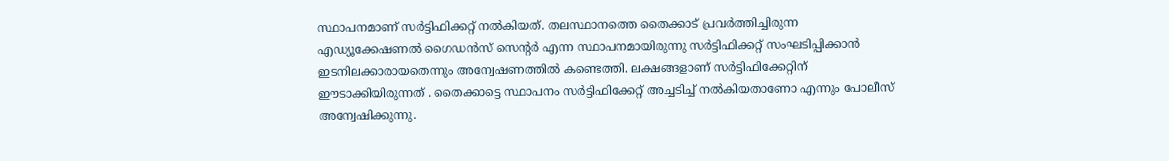സ്ഥാപനമാണ് സര്‍ട്ടിഫിക്കറ്റ് നല്‍കിയത്. തലസ്ഥാനത്തെ തൈക്കാട് പ്രവര്‍ത്തിച്ചിരുന്ന എഡ്യൂക്കേഷണല്‍ ഗൈഡന്‍സ് സെന്റര്‍ എന്ന സ്ഥാപനമായിരുന്നു സര്‍ട്ടിഫിക്കറ്റ് സംഘടിപ്പിക്കാന്‍ ഇടനിലക്കാരായതെന്നും അന്വേഷണത്തില്‍ കണ്ടെത്തി. ലക്ഷങ്ങളാണ് സര്‍ട്ടിഫിക്കേറ്റിന് ഈടാക്കിയിരുന്നത് . തൈക്കാട്ടെ സ്ഥാപനം സര്‍ട്ടിഫിക്കേറ്റ് അച്ചടിച്ച് നല്‍കിയതാണോ എന്നും പോലീസ് അന്വേഷിക്കുന്നു.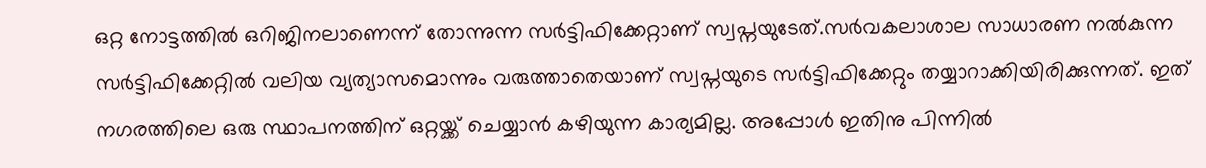ഒറ്റ നോട്ടത്തില്‍ ഒറിജിനലാണെന്ന് തോന്നുന്ന സര്‍ട്ടിഫിക്കേറ്റാണ് സ്വപ്നയുടേത്.സര്‍വകലാശാല സാധാരണ നല്‍കുന്ന സര്‍ട്ടിഫിക്കേറ്റില്‍ വലിയ വ്യത്യാസമൊന്നും വരുത്താതെയാണ് സ്വപ്നയുടെ സര്‍ട്ടിഫിക്കേറ്റും തയ്യാറാക്കിയിരിക്കുന്നത്. ഇത് നഗരത്തിലെ ഒരു സ്ഥാപനത്തിന് ഒറ്റയ്ക്ക് ചെയ്യാന്‍ കഴിയുന്ന കാര്യമില്ല. അപ്പോള്‍ ഇതിനു പിന്നില്‍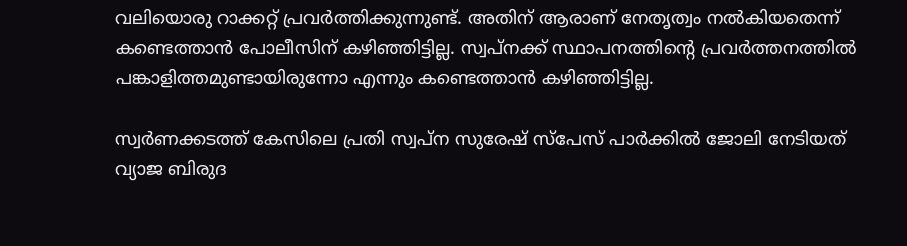വലിയൊരു റാക്കറ്റ് പ്രവര്‍ത്തിക്കുന്നുണ്ട്. അതിന് ആരാണ് നേതൃത്വം നല്‍കിയതെന്ന് കണ്ടെത്താന്‍ പോലീസിന് കഴിഞ്ഞിട്ടില്ല. സ്വപ്നക്ക് സ്ഥാപനത്തിന്റെ പ്രവര്‍ത്തനത്തില്‍ പങ്കാളിത്തമുണ്ടായിരുന്നോ എന്നും കണ്ടെത്താന്‍ കഴിഞ്ഞിട്ടില്ല.

സ്വര്‍ണക്കടത്ത് കേസിലെ പ്രതി സ്വപ്ന സുരേഷ് സ്‌പേസ് പാര്‍ക്കില്‍ ജോലി നേടിയത് വ്യാജ ബിരുദ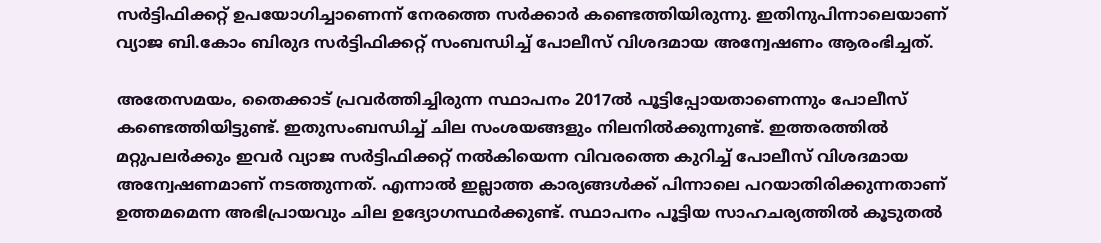സര്‍ട്ടിഫിക്കറ്റ് ഉപയോഗിച്ചാണെന്ന് നേരത്തെ സര്‍ക്കാര്‍ കണ്ടെത്തിയിരുന്നു. ഇതിനുപിന്നാലെയാണ് വ്യാജ ബി.കോം ബിരുദ സര്‍ട്ടിഫിക്കറ്റ് സംബന്ധിച്ച് പോലീസ് വിശദമായ അന്വേഷണം ആരംഭിച്ചത്.

അതേസമയം, തൈക്കാട് പ്രവര്‍ത്തിച്ചിരുന്ന സ്ഥാപനം 2017ല്‍ പൂട്ടിപ്പോയതാണെന്നും പോലീസ് കണ്ടെത്തിയിട്ടുണ്ട്. ഇതുസംബന്ധിച്ച് ചില സംശയങ്ങളും നിലനില്‍ക്കുന്നുണ്ട്. ഇത്തരത്തില്‍ മറ്റുപലര്‍ക്കും ഇവര്‍ വ്യാജ സര്‍ട്ടിഫിക്കറ്റ് നല്‍കിയെന്ന വിവരത്തെ കുറിച്ച് പോലീസ് വിശദമായ അന്വേഷണമാണ് നടത്തുന്നത്. എന്നാല്‍ ഇല്ലാത്ത കാര്യങ്ങള്‍ക്ക് പിന്നാലെ പറയാതിരിക്കുന്നതാണ് ഉത്തമമെന്ന അഭിപ്രായവും ചില ഉദ്യോഗസ്ഥര്‍ക്കുണ്ട്. സ്ഥാപനം പൂട്ടിയ സാഹചര്യത്തില്‍ കൂടുതല്‍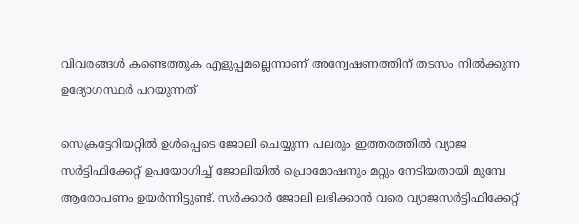വിവരങ്ങള്‍ കണ്ടെത്തുക എളുപ്പമല്ലെന്നാണ് അന്വേഷണത്തിന് തടസം നില്‍ക്കുന്ന ഉദ്യോഗസ്ഥര്‍ പറയുന്നത്

സെക്രട്ടേറിയറ്റില്‍ ഉള്‍പ്പെടെ ജോലി ചെയ്യുന്ന പലരും ഇത്തരത്തില്‍ വ്യാജ സര്‍ട്ടിഫിക്കേറ്റ് ഉപയോഗിച്ച് ജോലിയില്‍ പ്രൊമോഷനും മറ്റും നേടിയതായി മുമ്പേ ആരോപണം ഉയര്‍ന്നിട്ടുണ്ട്. സര്‍ക്കാര്‍ ജോലി ലഭിക്കാന്‍ വരെ വ്യാജസര്‍ട്ടിഫിക്കേറ്റ്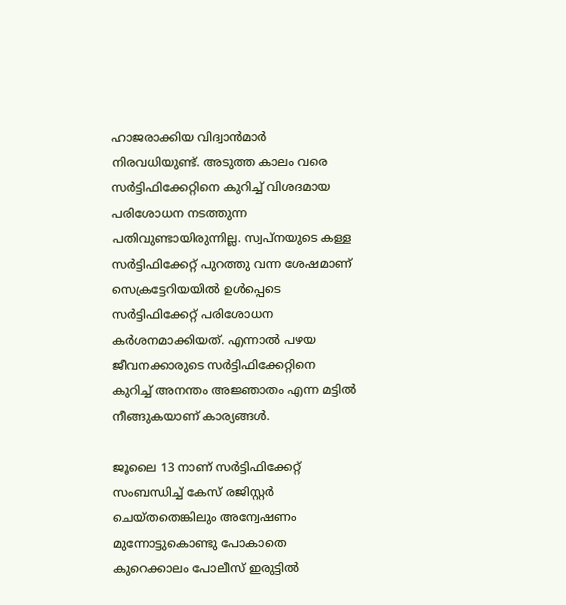ഹാജരാക്കിയ വിദ്വാന്‍മാര്‍ നിരവധിയുണ്ട്. അടുത്ത കാലം വരെ സര്‍ട്ടിഫിക്കേറ്റിനെ കുറിച്ച് വിശദമായ പരിശോധന നടത്തുന്ന പതിവുണ്ടായിരുന്നില്ല. സ്വപ്നയുടെ കള്ള സര്‍ട്ടിഫിക്കേറ്റ് പുറത്തു വന്ന ശേഷമാണ് സെക്രട്ടേറിയയില്‍ ഉള്‍പ്പെടെ സര്‍ട്ടിഫിക്കേറ്റ് പരിശോധന കര്‍ശനമാക്കിയത്. എന്നാല്‍ പഴയ ജീവനക്കാരുടെ സര്‍ട്ടിഫിക്കേറ്റിനെ കുറിച്ച് അനന്തം അജ്ഞാതം എന്ന മട്ടില്‍ നീങ്ങുകയാണ് കാര്യങ്ങള്‍.

ജൂലൈ 13 നാണ് സര്‍ട്ടിഫിക്കേറ്റ് സംബന്ധിച്ച് കേസ് രജിസ്റ്റര്‍ ചെയ്തതെങ്കിലും അന്വേഷണം മുന്നോട്ടുകൊണ്ടു പോകാതെ കുറെക്കാലം പോലീസ് ഇരുട്ടില്‍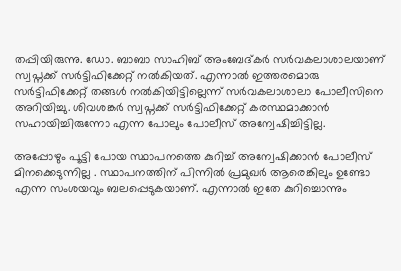തപ്പിയിരുന്നു. ഡോ. ബാബാ സാഹിബ് അംബേദ്കര്‍ സര്‍വകലാശാലയാണ് സ്വപ്നക്ക് സര്‍ട്ടിഫിക്കേറ്റ് നല്‍കിയത്. എന്നാല്‍ ഇത്തരമൊരു സര്‍ട്ടിഫിക്കേറ്റ് തങ്ങള്‍ നല്‍കിയിട്ടില്ലെന്ന് സര്‍വകലാശാലാ പോലീസിനെ അറിയിച്ചു. ശിവശങ്കര്‍ സ്വപ്നക്ക് സര്‍ട്ടിഫിക്കേറ്റ് കരസ്ഥമാക്കാന്‍ സഹായിച്ചിരുന്നോ എന്ന പോലും പോലീസ് അന്വേഷിച്ചിട്ടില്ല.

അപ്പോഴും പൂട്ടി പോയ സ്ഥാപനത്തെ കുറിച്ച് അന്വേഷിക്കാന്‍ പോലീസ് മിനക്കെടുന്നില്ല . സ്ഥാപനത്തിന് പിന്നില്‍ പ്രമുഖര്‍ ആരെങ്കിലും ഉണ്ടോ എന്ന സംശയവും ബലപ്പെടുകയാണ്. എന്നാല്‍ ഇതേ കുറിച്ചൊന്നും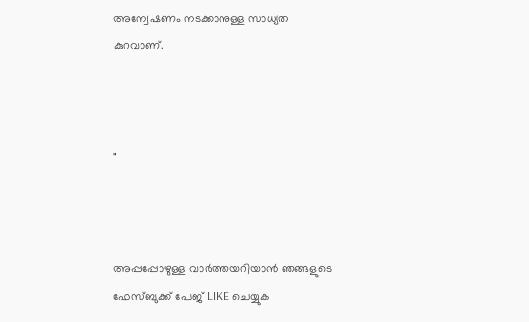അന്വേഷണം നടക്കാനുള്ള സാധ്യത കുറവാണ്.



"



അപ്പപ്പോഴുള്ള വാര്‍ത്തയറിയാന്‍ ഞങ്ങളുടെ ഫേസ്‌ബുക്ക്‌ പേജ് LIKE ചെയ്യുക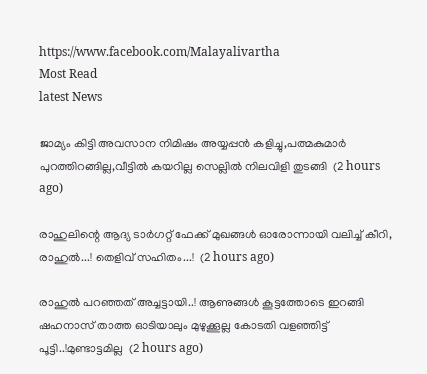https://www.facebook.com/Malayalivartha
Most Read
latest News

ജാമ്യം കിട്ടി അവസാന നിമിഷം അയ്യപ്പൻ കളിച്ചു,പത്മകുമാർ പുറത്തിറങ്ങില്ല,വീട്ടിൽ കയറില്ല സെല്ലിൽ നിലവിളി തുടങ്ങി  (2 hours ago)

രാഹുലിന്റെ ആദ്യ ടാർഗറ്റ് ഫേക്ക് മുഖങ്ങൾ ഓരോന്നായി വലിച്ച് കീറി, രാഹുൽ...! തെളിവ് സഹിതം...!  (2 hours ago)

രാഹുൽ പറഞ്ഞത് അച്ചട്ടായി..! ആണുങ്ങൾ കൂട്ടത്തോടെ ഇറങ്ങി ഷഹനാസ് താത്ത ഓടിയാലും മുഴുക്കൂല്ല കോടതി വളഞ്ഞിട്ട് പൂട്ടി..!മുണ്ടാട്ടമില്ല  (2 hours ago)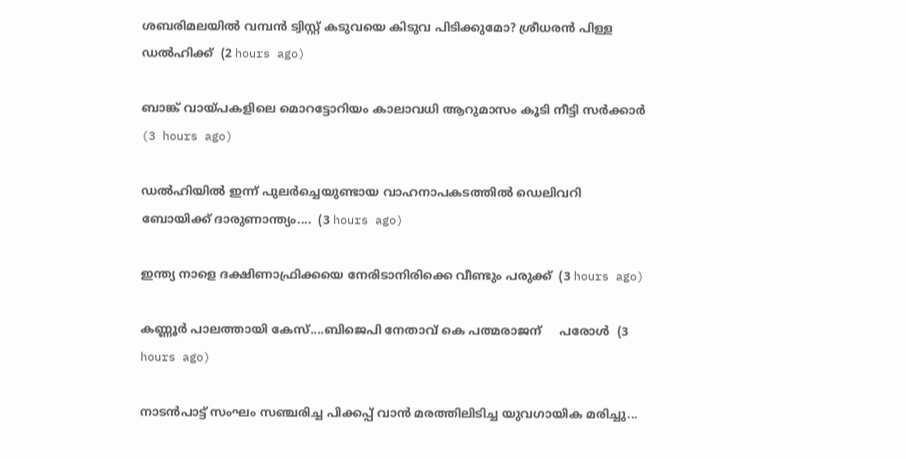ശബരിമലയിൽ വമ്പൻ ട്വിസ്റ്റ് കടുവയെ കിടുവ പിടിക്കുമോ? ശ്രീധരൻ പിള്ള ഡൽഹിക്ക്  (2 hours ago)

ബാങ്ക് വായ്പകളിലെ മൊറട്ടോറിയം കാലാവധി ആറുമാസം കൂടി നീട്ടി സർക്കാർ  (3 hours ago)

ഡൽഹിയിൽ ഇന്ന് പുലർച്ചെയുണ്ടായ വാഹനാപകടത്തിൽ ഡെലിവറി ബോയിക്ക് ദാരുണാന്ത്യം....  (3 hours ago)

ഇന്ത്യ നാളെ ദക്ഷിണാഫ്രിക്കയെ നേരിടാനിരിക്കെ വീണ്ടും പരുക്ക്  (3 hours ago)

കണ്ണൂര്‍ പാലത്തായി കേസ്....ബിജെപി നേതാവ് കെ പത്മരാജന്     പരോൾ  (3 hours ago)

നാടൻപാട്ട് സംഘം സഞ്ചരിച്ച പിക്കപ്പ് വാൻ മരത്തിലിടിച്ച യുവഗായിക മരിച്ചു...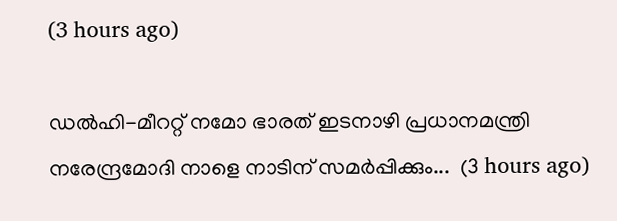(3 hours ago)

ഡൽഹി-മീററ്റ് നമോ ഭാരത് ഇടനാഴി പ്രധാനമന്ത്രി നരേന്ദ്രമോദി നാളെ നാടിന് സമർപ്പിക്കും...  (3 hours ago)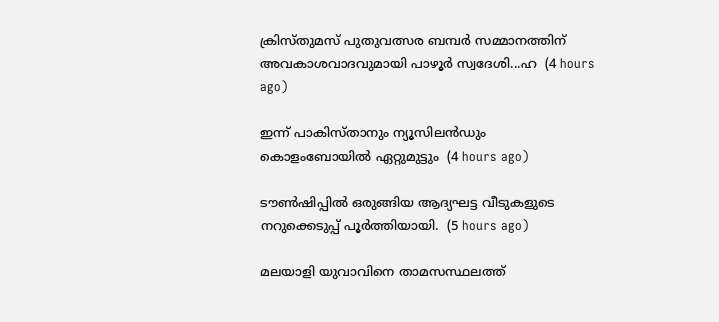ക്രിസ്തുമസ് പുതുവത്സര ബമ്പർ സമ്മാനത്തിന് അവകാശവാദവുമായി പാഴൂർ സ്വദേശി...ഹ  (4 hours ago)

ഇന്ന് പാകിസ്താനും ന്യൂസിലൻഡും കൊളംബോയിൽ ഏറ്റുമുട്ടും  (4 hours ago)

ടൗൺഷിപ്പിൽ ഒരുങ്ങിയ ആദ്യഘട്ട വീടുകളുടെ നറുക്കെടുപ്പ് പൂർത്തിയായി.  (5 hours ago)

മലയാളി യുവാവിനെ താമസസ്ഥലത്ത്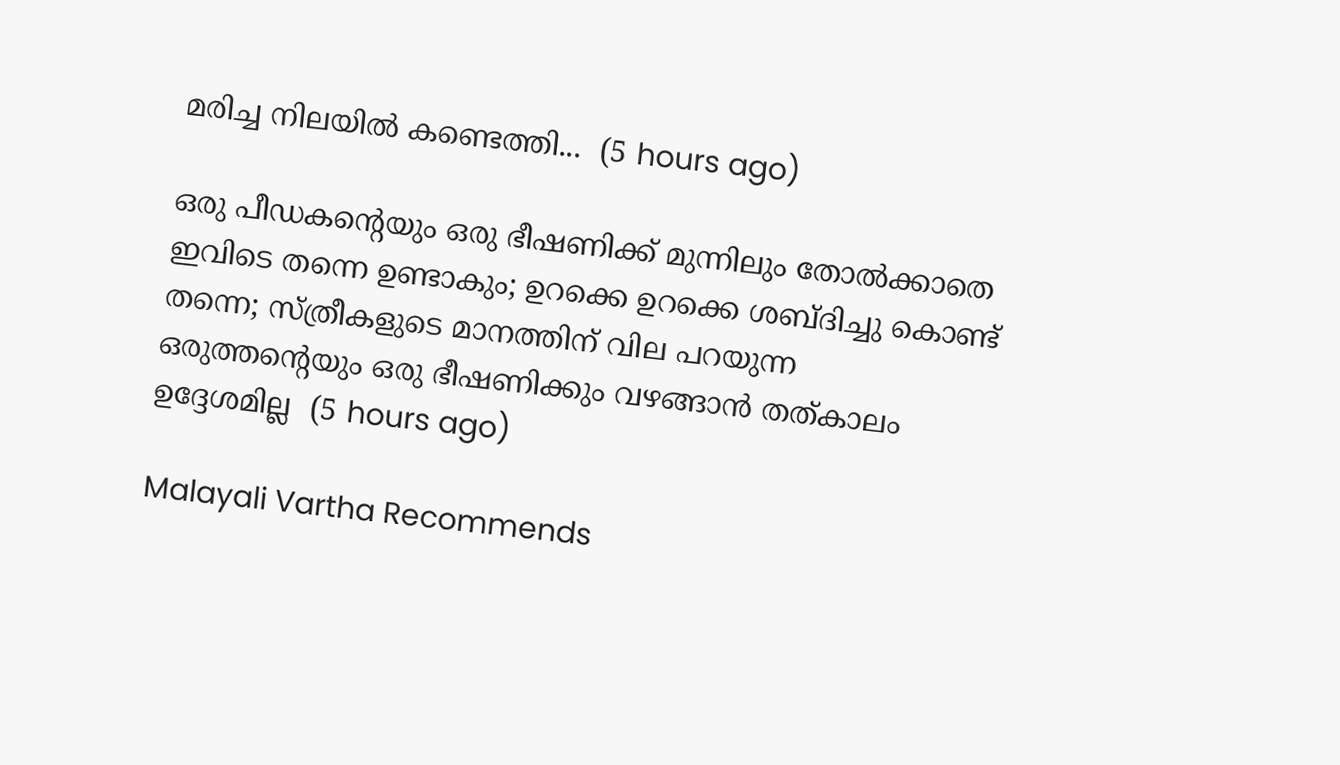മരിച്ച നിലയിൽ കണ്ടെത്തി...  (5 hours ago)

ഒരു പീഡകന്റെയും ഒരു ഭീഷണിക്ക് മുന്നിലും തോൽക്കാതെ ഇവിടെ തന്നെ ഉണ്ടാകും; ഉറക്കെ ഉറക്കെ ശബ്ദിച്ചു കൊണ്ട് തന്നെ; സ്ത്രീകളുടെ മാനത്തിന് വില പറയുന്ന ഒരുത്തന്റെയും ഒരു ഭീഷണിക്കും വഴങ്ങാൻ തത്കാലം ഉദ്ദേശമില്ല  (5 hours ago)

Malayali Vartha Recommends